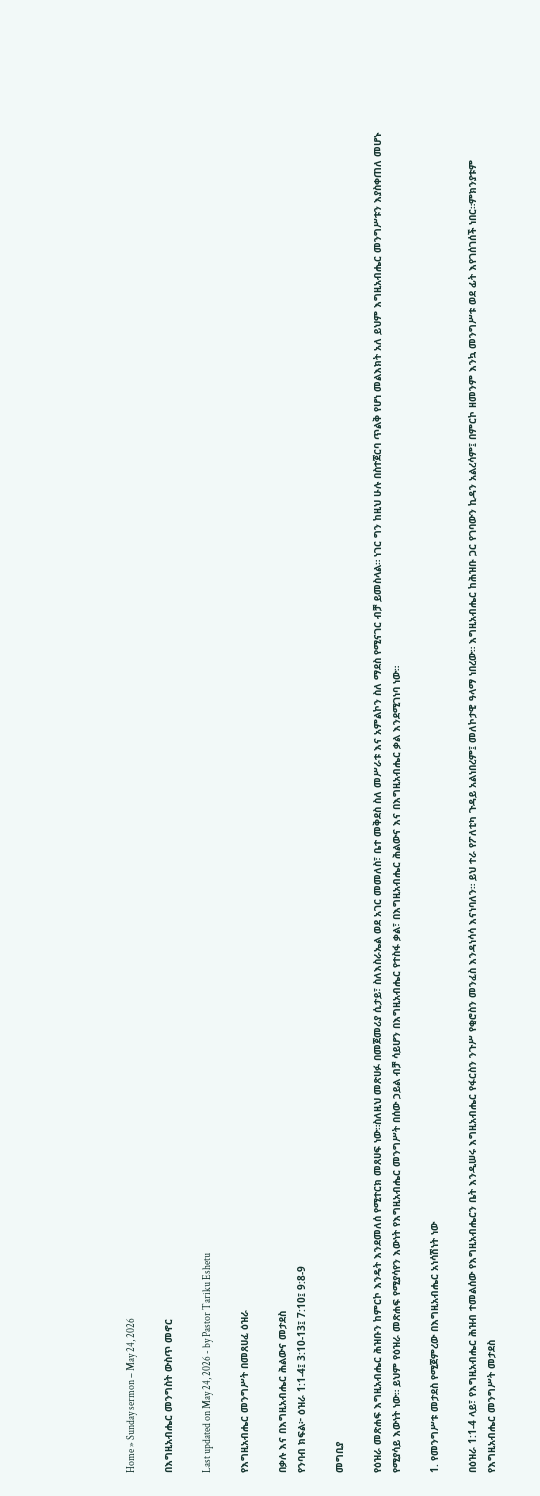Home » Sunday sermon – May 24, 2026

በእግዚአብሔር መንግስት ውስጥ መኖር

Last updated on May 24, 2026 - by Pastor Tariku Eshetu

የእግዚአብሔር መንግሥት በመጸሀፈ ዕዝራ

በቃሉ እና በእግዚአብሔር ሕልውና መታደስ
የንባብ ክፍል፦ ዕዝራ 1:1-4፤ 3:10-13፤ 7:10፤ 9:8-9

መግቢያ

የዕዝራ መጽሐፍ እግዚአብሔር ሕዝቡን ከምርኮ እንዴት እንደመለሰ የሚተርክ መጸሀፍ ነው።ስለዚህ መጽሀፉ በመጀመሪያ ሲታይ፣ ስለእስራኤል ወደ አገር መመለስ፣ ቤተ መቅደስ ስለ መሥራቱ እና አምልኮን ስለ ማደስ የሚናገር ብቻ ይመስላል። ነገር ግን ከዚህ ሁሉ በስተጀርባ ጥልቅ የሆነ መልእክት አለ ይህም እግዚአብሔር መንግሥቱን እያስቀጠለ መሆኑ የሚያሳይ እውነት ነው። ይህም የዕዝራ መጽሐፍ የሚያሳየን እውነት የእግዚአብሔር መንግሥት በሰው ኃይል ብቻ ሳይሆን በእግዚአብሔር የተስፋ ቃል፣ በእግዚአብሔር ሕልውና እና በእግዚአብሔር ቃል እንደሚገነባ ነው።

1. የመንግሥቱ መታደስ የሚጀምረው በእግዚአብሔር አነሳሽነት ነው

በዕዝራ 1:1-4 ላይ፣ የእግዚአብሔር ሕዝብ ተመልሰው የእግዚአብሔርን ቤት እንዲሠሩ እግዚአብሔር የፋርስን ንጉሥ የቂሮስን መንፈስ እንዳነሳሳ እናነባለን። ይህ ተራ የፖለቲካ ጉዳይ አልነበረም፤ መለኮታዊ ዓላማ ነበረው። እግዚአብሔር ከሕዝቡ ጋር የገባውን ኪዳን አልረሳም፤ በምርኮ ዘመንም እንኳ መንግሥቱ ወደ ፊት እየገሰገሰች ነበር።ምክንያቱም የእግዚአብሔር መንግሥት መታደስ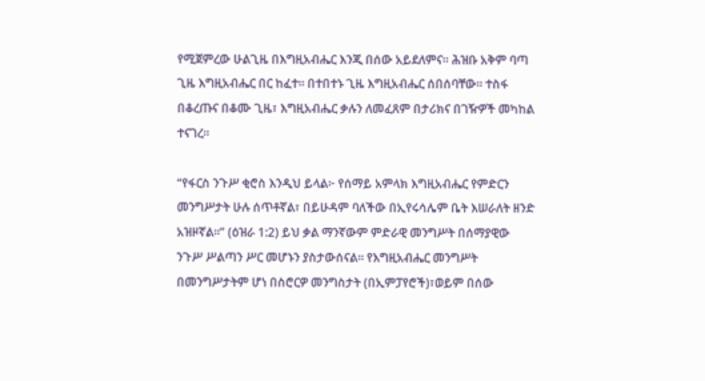የሚጀምረው ሁልጊዜ በእግዚአብሔር እንጂ በሰው አይደለምና። ሕዝቡ አቅም ባጣ ጊዜ እግዚአብሔር በር ከፈተ። በተበተኑ ጊዜ እግዚአብሔር ሰበሰባቸው። ተስፋ በቆረጡና በቆሙ ጊዜ፣ እግዚአብሔር ቃሉን ለመፈጸም በታሪክና በገዥዎች መካከል ተናገረ።

“የፋርስ ንጉሥ ቂሮስ እንዲህ ይላል፦ የሰማይ አምላክ እግዚአብሔር የምድርን መንግሥታት ሁሉ ሰጥቶኛል፣ በይሁዳም ባለችው በኢየሩሳሌም ቤት እሠራለት ዘንድ አዝዞኛል።” (ዕዝራ 1:2) ይህ ቃል ማንኛውም ምድራዊ መንግሥት በሰማያዊው ንጉሥ ሥልጣን ሥር መሆኑን ያስታውሰናል። የእግዚአብሔር መንግሥት በመንግሥታትም ሆነ በስሮርዎ መንግስታት (በኢምፓየሮች)፣ወይም በሰው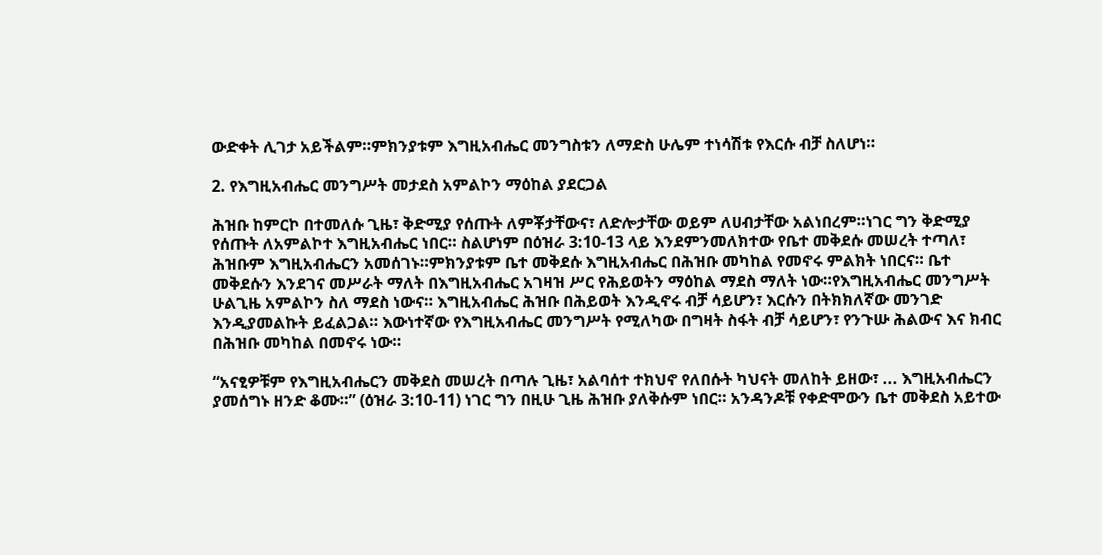ውድቀት ሊገታ አይችልም።ምክንያቱም እግዚአብሔር መንግስቱን ለማድስ ሁሌም ተነሳሽቱ የእርሱ ብቻ ስለሆነ።

2. የእግዚአብሔር መንግሥት መታደስ አምልኮን ማዕከል ያደርጋል

ሕዝቡ ከምርኮ በተመለሱ ጊዜ፣ ቅድሚያ የሰጡት ለምቾታቸውና፣ ለድሎታቸው ወይም ለሀብታቸው አልነበረም።ነገር ግን ቅድሚያ የሰጡት ለአምልኮተ እግዚአብሔር ነበር። ስልሆነም በዕዝራ 3:10-13 ላይ እንደምንመለክተው የቤተ መቅደሱ መሠረት ተጣለ፣ ሕዝቡም እግዚአብሔርን አመሰገኑ።ምክንያቱም ቤተ መቅደሱ እግዚአብሔር በሕዝቡ መካከል የመኖሩ ምልክት ነበርና። ቤተ መቅደሱን እንደገና መሥራት ማለት በእግዚአብሔር አገዛዝ ሥር የሕይወትን ማዕከል ማደስ ማለት ነው።የእግዚአብሔር መንግሥት ሁልጊዜ አምልኮን ስለ ማደስ ነውና። እግዚአብሔር ሕዝቡ በሕይወት እንዲኖሩ ብቻ ሳይሆን፣ እርሱን በትክክለኛው መንገድ እንዲያመልኩት ይፈልጋል። እውነተኛው የእግዚአብሔር መንግሥት የሚለካው በግዛት ስፋት ብቻ ሳይሆን፣ የንጉሡ ሕልውና እና ክብር በሕዝቡ መካከል በመኖሩ ነው።

“አናፂዎቹም የእግዚአብሔርን መቅደስ መሠረት በጣሉ ጊዜ፣ አልባሰተ ተክህኖ የለበሱት ካህናት መለከት ይዘው፣ ... እግዚአብሔርን ያመሰግኑ ዘንድ ቆሙ።” (ዕዝራ 3:10-11) ነገር ግን በዚሁ ጊዜ ሕዝቡ ያለቅሱም ነበር። አንዳንዶቹ የቀድሞውን ቤተ መቅደስ አይተው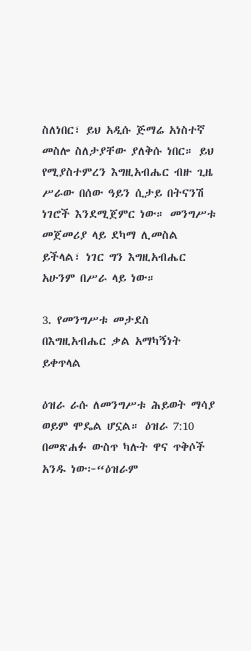ስለነበር፣ ይህ አዲሱ ጅማሬ አነስተኛ መስሎ ስለታያቸው ያለቅሱ ነበር። ይህ የሚያስተምረን እግዚአብሔር ብዙ ጊዜ ሥራው በሰው ዓይን ሲታይ በትናንሽ ነገሮች እንደሚጀምር ነው። መንግሥቱ መጀመሪያ ላይ ደካማ ሊመስል ይችላል፣ ነገር ግን እግዚአብሔር አሁንም በሥራ ላይ ነው።

3. የመንግሥቱ መታደስ በእግዚአብሔር ቃል አማካኝነት ይቀጥላል

ዕዝራ ራሱ ለመንግሥቱ ሕይወት ማሳያ ወይም ሞዴል ሆኗል። ዕዝራ 7:10 በመጽሐፉ ውስጥ ካሉት ዋና ጥቅሶች አንዱ ነው፦“ዕዝራም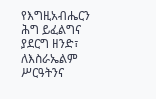የእግዚአብሔርን ሕግ ይፈልግና ያደርግ ዘንድ፣ ለእስራኤልም ሥርዓትንና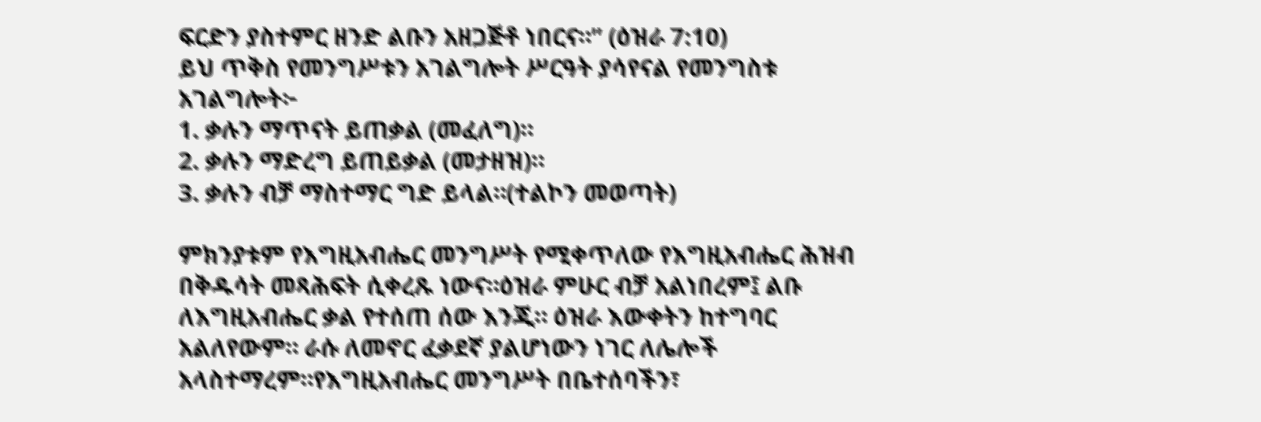ፍርድን ያስተምር ዘንድ ልቡን አዘጋጅቶ ነበርና።” (ዕዝራ 7:10)
ይህ ጥቅስ የመንግሥቱን አገልግሎት ሥርዓት ያሳየናል የመንግስቱ አገልግሎት፦
1. ቃሉን ማጥናት ይጠቃል (መፈለግ)።
2. ቃሉን ማድረግ ይጠይቃል (መታዘዝ)።
3. ቃሉን ብቻ ማስተማር ግድ ይላል።(ተልኮን መወጣት)

ምክንያቱም የእግዚአብሔር መንግሥት የሚቀጥለው የእግዚአብሔር ሕዝብ በቅዱሳት መጻሕፍት ሲቀረጹ ነውና።ዕዝራ ምሁር ብቻ አልነበረም፤ ልቡ ለእግዚአብሔር ቃል የተሰጠ ሰው እንጂ። ዕዝራ እውቀትን ከተግባር አልለየውም። ራሱ ለመኖር ፈቃደኛ ያልሆነውን ነገር ለሌሎች አላስተማረም።የእግዚአብሔር መንግሥት በቤተሰባችን፣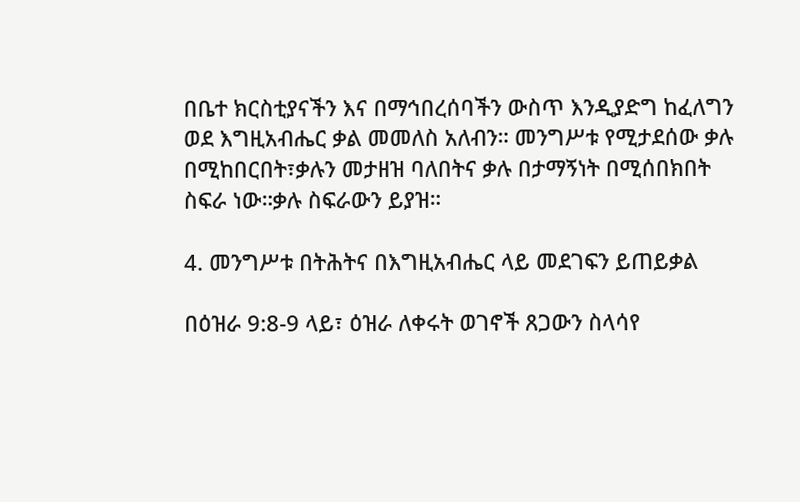በቤተ ክርስቲያናችን እና በማኅበረሰባችን ውስጥ እንዲያድግ ከፈለግን ወደ እግዚአብሔር ቃል መመለስ አለብን። መንግሥቱ የሚታደሰው ቃሉ በሚከበርበት፣ቃሉን መታዘዝ ባለበትና ቃሉ በታማኝነት በሚሰበክበት ስፍራ ነው።ቃሉ ስፍራውን ይያዝ።

4. መንግሥቱ በትሕትና በእግዚአብሔር ላይ መደገፍን ይጠይቃል

በዕዝራ 9:8-9 ላይ፣ ዕዝራ ለቀሩት ወገኖች ጸጋውን ስላሳየ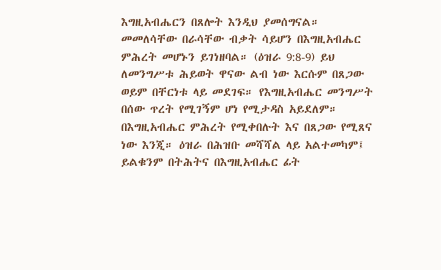እግዚአብሔርን በጸሎት እንዲህ ያመሰግናል። መመለሳቸው በራሳቸው ብቃት ሳይሆን በእግዚአብሔር ምሕረት መሆኑን ይገነዘባል። (ዕዝራ 9:8-9) ይህ ለመንግሥቱ ሕይወት ዋናው ልብ ነው እርሱም በጸጋው ወይም በቸርነቱ ላይ መደገፍ። የእግዚአብሔር መንግሥት በሰው ጥረት የሚገኝም ሆነ የሚታዳስ አይደለም። በእግዚአብሔር ምሕረት የሚቀበሉት እና በጸጋው የሚጸና ነው እንጂ። ዕዝራ በሕዝቡ መሻሻል ላይ አልተመካም፤ ይልቁንም በትሕትና በእግዚአብሔር ፊት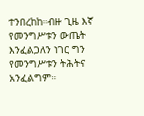ተንበረከከ።ብዙ ጊዜ እኛ የመንግሥቱን ውጤት እንፈልጋለን ነገር ግን የመንግሥቱን ትሕትና አንፈልግም።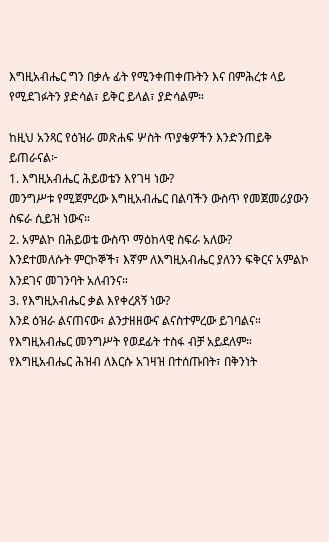እግዚአብሔር ግን በቃሉ ፊት የሚንቀጠቀጡትን እና በምሕረቱ ላይ የሚደገፉትን ያድሳል፣ ይቅር ይላል፣ ያድሳልም።

ከዚህ አንጻር የዕዝራ መጽሐፍ ሦስት ጥያቄዎችን እንድንጠይቅ ይጠራናል፦
1. እግዚአብሔር ሕይወቴን እየገዛ ነው?
መንግሥቱ የሚጀምረው እግዚአብሔር በልባችን ውስጥ የመጀመሪያውን ስፍራ ሲይዝ ነውና።
2. አምልኮ በሕይወቴ ውስጥ ማዕከላዊ ስፍራ አለው?
እንደተመለሱት ምርኮኞች፣ እኛም ለእግዚአብሔር ያለንን ፍቅርና አምልኮ እንደገና መገንባት አለብንና።
3. የእግዚአብሔር ቃል እየቀረጸኝ ነው?
እንደ ዕዝራ ልናጠናው፣ ልንታዘዘውና ልናስተምረው ይገባልና። የእግዚአብሔር መንግሥት የወደፊት ተስፋ ብቻ አይደለም። የእግዚአብሔር ሕዝብ ለእርሱ አገዛዝ በተሰጡበት፣ በቅንነት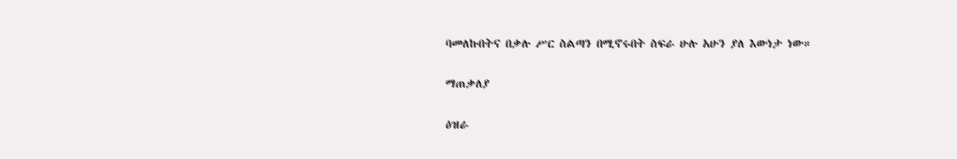ባመለኩበትና በቃሉ ሥር ስልጣን በሚኖሩበት ስፍራ ሁሉ አሁን ያለ እውነታ ነው።

ማጠቃለያ

ዕዝራ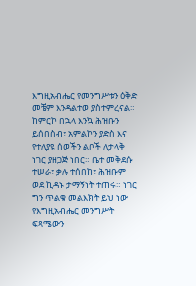እግዚአብሔር የመንግሥቱን ዕቅድ መቼም እንዳልተወ ያስተምረናል። ከምርኮ በኋላ እንኳ ሕዝቡን ይሰበስብ፣ አምልኮን ያድስ እና የተለያዩ ሰወችን ልቦች ለታላቅ ነገር ያዘጋጅ ነበር። ቤተ መቅደሱ ተሠራ፣ ቃሉ ተሰበከ፣ ሕዝቡም ወደ ኪዳኑ ታማኝነት ተጠሩ። ነገር ግን ጥልቁ መልእክት ይህ ነው የእግዚአብሔር መንግሥት ፍጻሜውን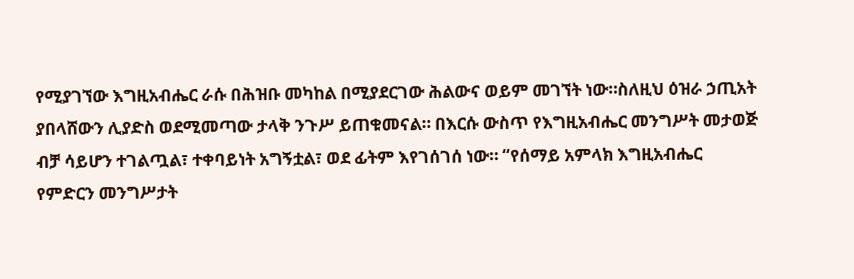የሚያገኘው እግዚአብሔር ራሱ በሕዝቡ መካከል በሚያደርገው ሕልውና ወይም መገኘት ነው።ስለዚህ ዕዝራ ኃጢአት ያበላሸውን ሊያድስ ወደሚመጣው ታላቅ ንጉሥ ይጠቁመናል። በእርሱ ውስጥ የእግዚአብሔር መንግሥት መታወጅ ብቻ ሳይሆን ተገልጧል፣ ተቀባይነት አግኝቷል፣ ወደ ፊትም እየገሰገሰ ነው። “የሰማይ አምላክ እግዚአብሔር የምድርን መንግሥታት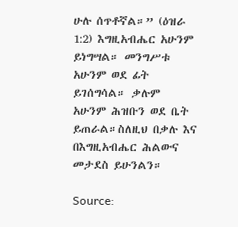ሁሉ ሰጥቶኛል።” (ዕዝራ 1:2) እግዚአብሔር አሁንም ይነግሣል። መንግሥቱ አሁንም ወደ ፊት ይገሰግሳል። ቃሉም አሁንም ሕዝቡን ወደ ቤት ይጠራል።ስለዚህ በቃሉ እና በእግዚአብሔር ሕልውና መታደስ ይሁንልን።

Source: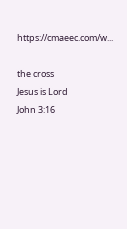https://cmaeec.com/w...

the cross
Jesus is Lord
John 3:16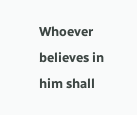Whoever believes in him shall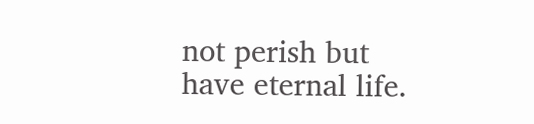not perish but have eternal life.